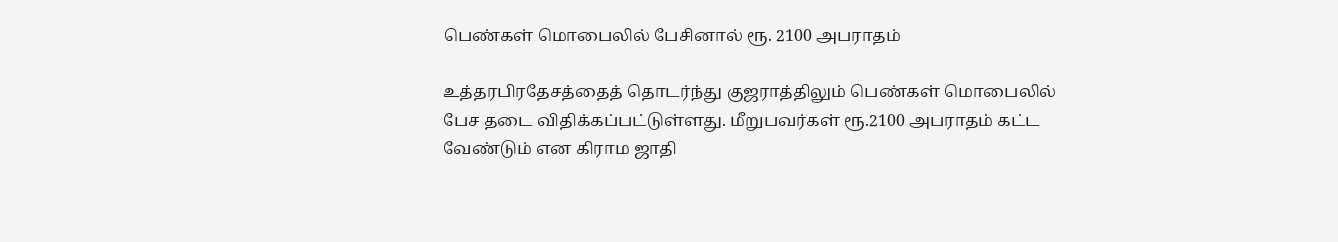பெண்கள் மொபைலில் பேசினால் ரூ. 2100 அபராதம்

உத்தரபிரதேசத்தைத் தொடர்ந்து குஜராத்திலும் பெண்கள் மொபைலில் பேச தடை விதிக்கப்பட்டுள்ளது. மீறுபவர்கள் ரூ.2100 அபராதம் கட்ட வேண்டும் என கிராம ஜாதி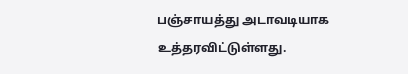பஞ்சாயத்து அடாவடியாக உத்தரவிட்டுள்ளது.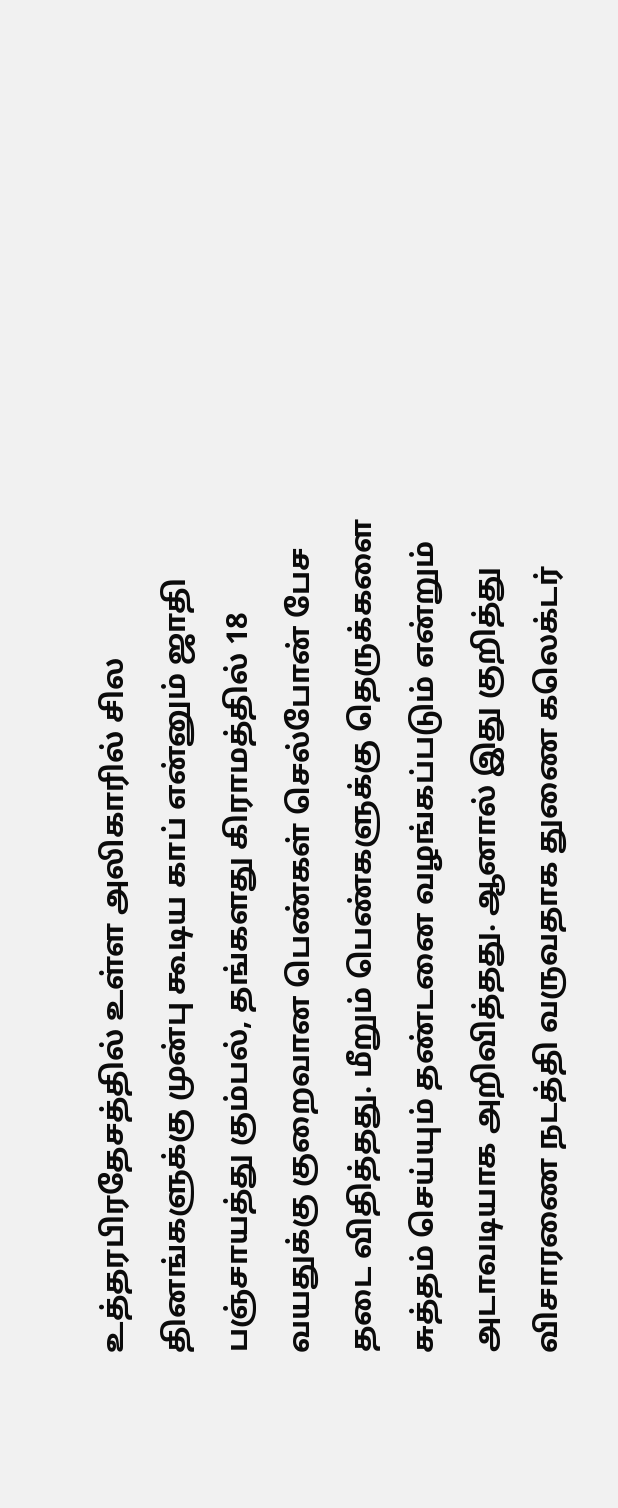உத்தரபிரதேசத்தில் உள்ள அலிகாரில் சில தினங்களுக்கு முன்பு கூடிய காப் என்னும் ஜாதி பஞ்சாயத்து கும்பல், தங்களது கிராமத்தில் 18 வயதுக்கு குறைவான பெண்கள் செல்போன் பேச தடை விதித்தது. மீறும் பெண்களுக்கு தெருக்களை சுத்தம் செய்யும் தண்டனை வழங்கப்படும் என்றும் அடாவடியாக அறிவித்தது. ஆனால் இது குறித்து விசாரணை நடத்தி வருவதாக துணை கலெக்டர்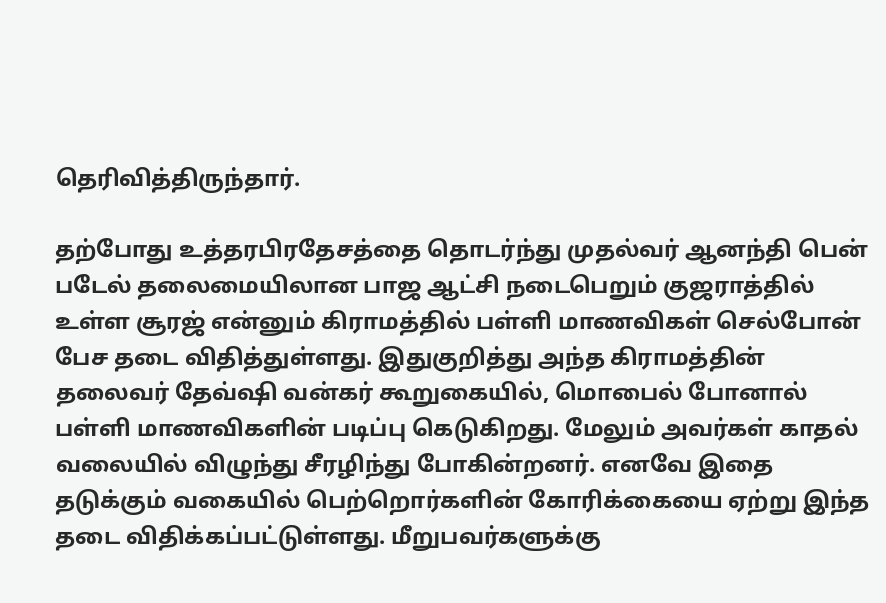தெரிவித்திருந்தார்.

தற்போது உத்தரபிரதேசத்தை தொடர்ந்து முதல்வர் ஆனந்தி பென் படேல் தலைமையிலான பாஜ ஆட்சி நடைபெறும் குஜராத்தில் உள்ள சூரஜ் என்னும் கிராமத்தில் பள்ளி மாணவிகள் செல்போன் பேச தடை விதித்துள்ளது. இதுகுறித்து அந்த கிராமத்தின் தலைவர் தேவ்ஷி வன்கர் கூறுகையில், மொபைல் போனால் பள்ளி மாணவிகளின் படிப்பு கெடுகிறது. மேலும் அவர்கள் காதல் வலையில் விழுந்து சீரழிந்து போகின்றனர். எனவே இதை தடுக்கும் வகையில் பெற்றொர்களின் கோரிக்கையை ஏற்று இந்த தடை விதிக்கப்பட்டுள்ளது. மீறுபவர்களுக்கு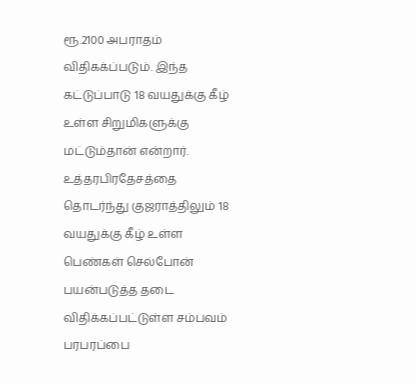ரூ.2100 அபராதம் விதிகக்ப்படும். இந்த கட்டுப்பாடு 18 வயதுக்கு கீழ் உள்ள சிறுமிகளுக்கு மட்டும்தான் என்றார். உத்தரபிரதேசத்தை தொடர்ந்து குஜராத்திலும் 18 வயதுக்கு கீழ் உள்ள பெண்கள் செல்போன் பயன்படுத்த தடை விதிக்கப்பட்டுள்ள சம்பவம் பரபரப்பை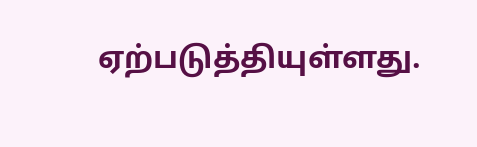ஏற்படுத்தியுள்ளது.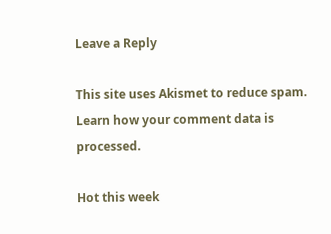Leave a Reply

This site uses Akismet to reduce spam. Learn how your comment data is processed.

Hot this week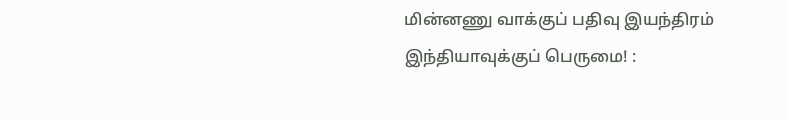மின்னணு வாக்குப் பதிவு இயந்திரம் இந்தியாவுக்குப் பெருமை! :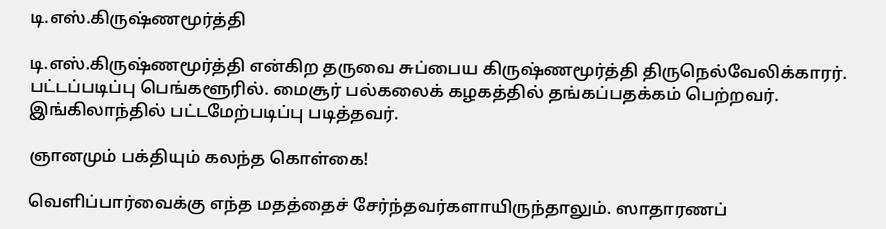டி.எஸ்.கிருஷ்ணமூர்த்தி

டி.எஸ்.கிருஷ்ணமூர்த்தி என்கிற தருவை சுப்பைய கிருஷ்ணமூர்த்தி திருநெல்வேலிக்காரர். பட்டப்படிப்பு பெங்களூரில். மைசூர் பல்கலைக் கழகத்தில் தங்கப்பதக்கம் பெற்றவர். இங்கிலாந்தில் பட்டமேற்படிப்பு படித்தவர்.

ஞானமும் பக்தியும் கலந்த கொள்கை!

வெளிப்பார்வைக்கு எந்த மதத்தைச் சேர்ந்தவர்களாயிருந்தாலும். ஸாதாரணப்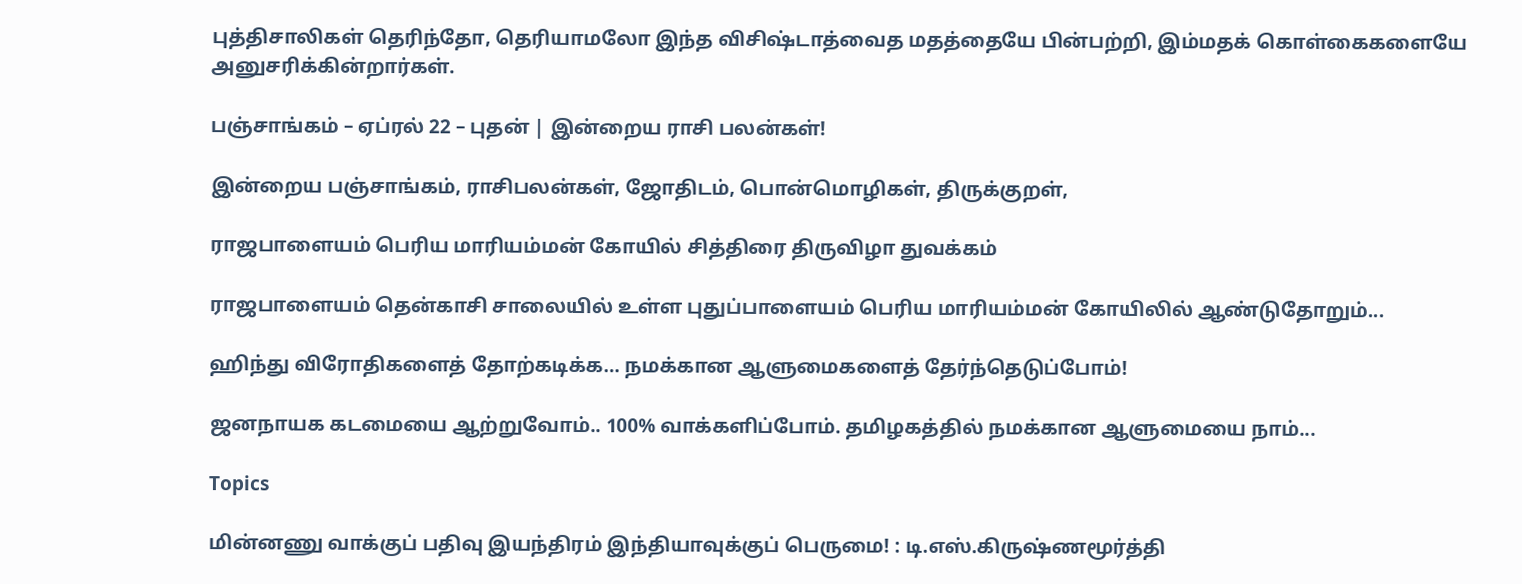புத்திசாலிகள் தெரிந்தோ, தெரியாமலோ இந்த விசிஷ்டாத்வைத மதத்தையே பின்பற்றி, இம்மதக் கொள்கைகளையே அனுசரிக்கின்றார்கள்.

பஞ்சாங்கம் – ஏப்ரல் 22 – புதன் | இன்றைய ராசி பலன்கள்!

இன்றைய பஞ்சாங்கம், ராசிபலன்கள், ஜோதிடம், பொன்மொழிகள், திருக்குறள்,

ராஜபாளையம் பெரிய மாரியம்மன் கோயில் சித்திரை திருவிழா துவக்கம்

ராஜபாளையம் தென்காசி சாலையில் உள்ள புதுப்பாளையம் பெரிய மாரியம்மன் கோயிலில் ஆண்டுதோறும்...

ஹிந்து விரோதிகளைத் தோற்கடிக்க… நமக்கான ஆளுமைகளைத் தேர்ந்தெடுப்போம்!

ஜனநாயக கடமையை ஆற்றுவோம்.. 100% வாக்களிப்போம். தமிழகத்தில் நமக்கான ஆளுமையை நாம்...

Topics

மின்னணு வாக்குப் பதிவு இயந்திரம் இந்தியாவுக்குப் பெருமை! : டி.எஸ்.கிருஷ்ணமூர்த்தி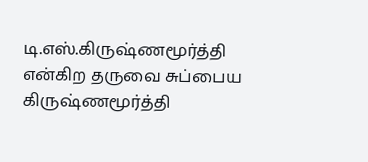டி.எஸ்.கிருஷ்ணமூர்த்தி என்கிற தருவை சுப்பைய கிருஷ்ணமூர்த்தி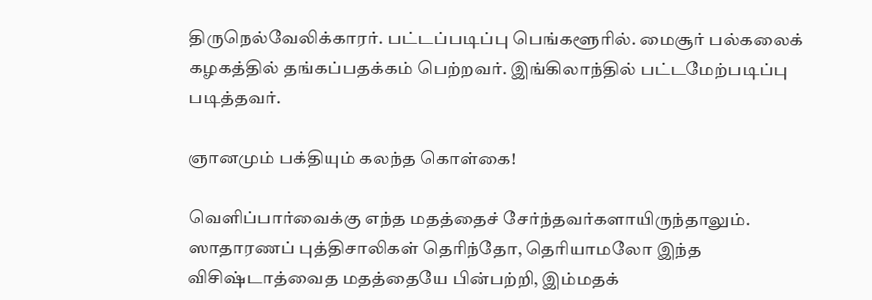திருநெல்வேலிக்காரர். பட்டப்படிப்பு பெங்களூரில். மைசூர் பல்கலைக் கழகத்தில் தங்கப்பதக்கம் பெற்றவர். இங்கிலாந்தில் பட்டமேற்படிப்பு படித்தவர்.

ஞானமும் பக்தியும் கலந்த கொள்கை!

வெளிப்பார்வைக்கு எந்த மதத்தைச் சேர்ந்தவர்களாயிருந்தாலும். ஸாதாரணப் புத்திசாலிகள் தெரிந்தோ, தெரியாமலோ இந்த விசிஷ்டாத்வைத மதத்தையே பின்பற்றி, இம்மதக்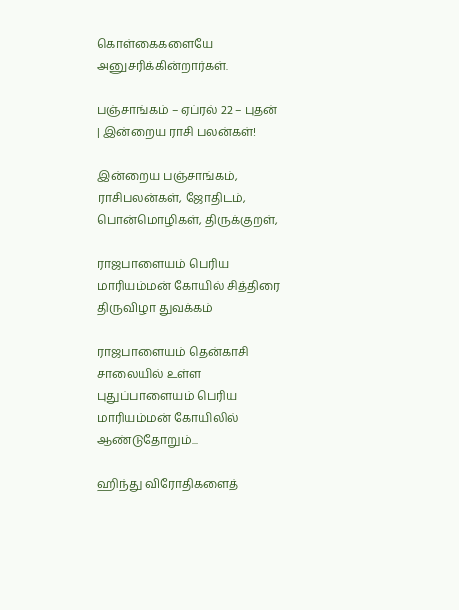கொள்கைகளையே அனுசரிக்கின்றார்கள்.

பஞ்சாங்கம் – ஏப்ரல் 22 – புதன் | இன்றைய ராசி பலன்கள்!

இன்றைய பஞ்சாங்கம், ராசிபலன்கள், ஜோதிடம், பொன்மொழிகள், திருக்குறள்,

ராஜபாளையம் பெரிய மாரியம்மன் கோயில் சித்திரை திருவிழா துவக்கம்

ராஜபாளையம் தென்காசி சாலையில் உள்ள புதுப்பாளையம் பெரிய மாரியம்மன் கோயிலில் ஆண்டுதோறும்...

ஹிந்து விரோதிகளைத்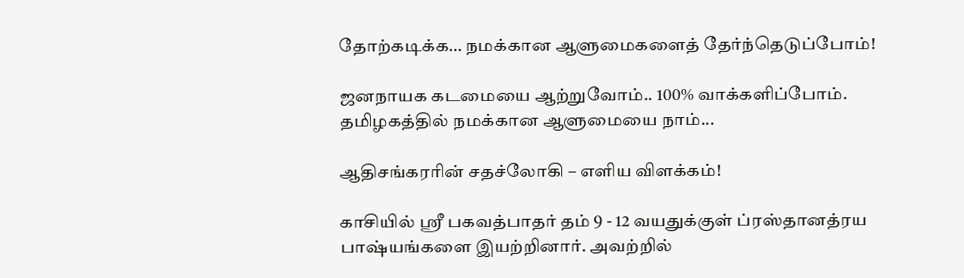தோற்கடிக்க… நமக்கான ஆளுமைகளைத் தேர்ந்தெடுப்போம்!

ஜனநாயக கடமையை ஆற்றுவோம்.. 100% வாக்களிப்போம். தமிழகத்தில் நமக்கான ஆளுமையை நாம்...

ஆதிசங்கரரின் சதச்லோகி – எளிய விளக்கம்!

காசியில் ஸ்ரீ பகவத்பாதர் தம் 9 - 12 வயதுக்குள் ப்ரஸ்தானத்ரய பாஷ்யங்களை இயற்றினார். அவற்றில்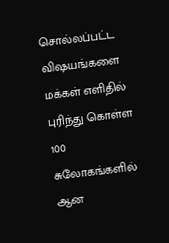சொல்லப்பட்ட விஷயங்களை மக்கள் எளிதில் புரிந்து கொள்ள 100 சுலோகங்களில் ஆன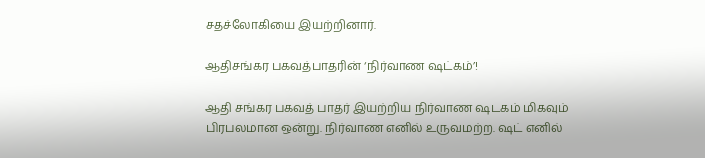சதச்லோகியை இயற்றினார்.

ஆதிசங்கர பகவத்பாதரின் ‘நிர்வாண ஷட்கம்’!

ஆதி சங்கர பகவத் பாதர் இயற்றிய நிர்வாண ஷடகம் மிகவும் பிரபலமான ஒன்று. நிர்வாண எனில் உருவமற்ற. ஷட் எனில்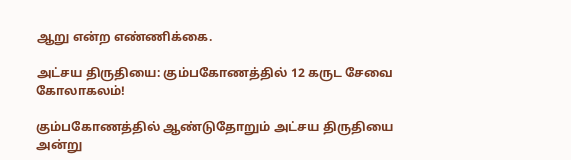ஆறு என்ற எண்ணிக்கை.

அட்சய திருதியை: கும்பகோணத்தில் 12 கருட சேவை கோலாகலம்!

கும்பகோணத்தில் ஆண்டுதோறும் அட்சய திருதியை அன்று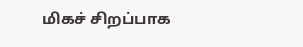மிகச் சிறப்பாக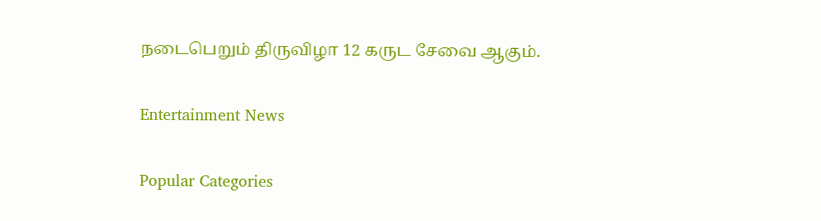நடைபெறும் திருவிழா 12 கருட சேவை ஆகும்.

Entertainment News

Popular Categories